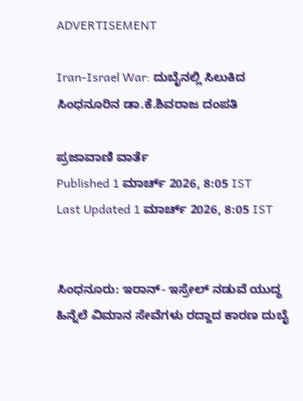ADVERTISEMENT

Iran-Israel War: ದುಬೈನಲ್ಲಿ ಸಿಲುಕಿದ ಸಿಂಧನೂರಿನ ಡಾ.ಕೆ.ಶಿವರಾಜ ದಂಪತಿ

ಪ್ರಜಾವಾಣಿ ವಾರ್ತೆ
Published 1 ಮಾರ್ಚ್ 2026, 8:05 IST
Last Updated 1 ಮಾರ್ಚ್ 2026, 8:05 IST


ಸಿಂಧನೂರು: ಇರಾನ್- ಇಸ್ರೇಲ್ ನಡುವೆ ಯುದ್ಧ ಹಿನ್ನೆಲೆ ವಿಮಾನ ಸೇವೆಗಳು ರದ್ದಾದ ಕಾರಣ ದುಬೈ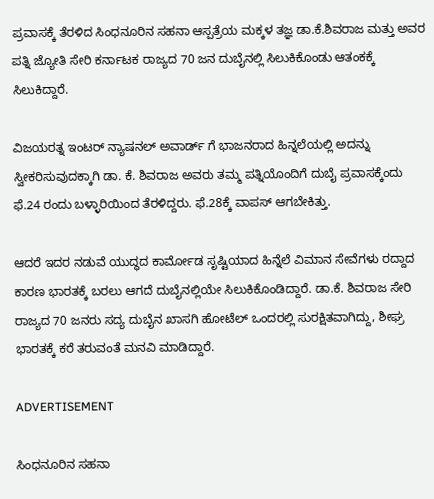ಪ್ರವಾಸಕ್ಕೆ ತೆರಳಿದ ಸಿಂಧನೂರಿನ ಸಹನಾ ಆಸ್ಪತ್ರೆಯ ಮಕ್ಕಳ ತಜ್ಞ ಡಾ.ಕೆ.ಶಿವರಾಜ ಮತ್ತು ಅವರ ಪತ್ನಿ ಜ್ಯೋತಿ ಸೇರಿ ಕರ್ನಾಟಕ ರಾಜ್ಯದ 70 ಜನ ದುಬೈನಲ್ಲಿ ಸಿಲುಕಿಕೊಂಡು ಆತಂಕಕ್ಕೆ ಸಿಲುಕಿದ್ದಾರೆ.

ವಿಜಯರತ್ನ ಇಂಟರ್ ನ್ಯಾಷನಲ್ ಅವಾರ್ಡ್ ಗೆ ಭಾಜನರಾದ ಹಿನ್ನಲೆಯಲ್ಲಿ ಅದನ್ನು ಸ್ವೀಕರಿಸುವುದಕ್ಕಾಗಿ ಡಾ. ಕೆ. ಶಿವರಾಜ ಅವರು ತಮ್ಮ ಪತ್ನಿಯೊಂದಿಗೆ ದುಬೈ ಪ್ರವಾಸಕ್ಕೆಂದು ಫೆ.24 ರಂದು ಬಳ್ಳಾರಿಯಿಂದ ತೆರಳಿದ್ದರು. ಫೆ.28ಕ್ಕೆ ವಾಪಸ್ ಆಗಬೇಕಿತ್ತು.

ಆದರೆ ಇದರ ನಡುವೆ ಯುದ್ಧದ ಕಾರ್ಮೋಡ ಸೃಷ್ಟಿಯಾದ ಹಿನ್ನೆಲೆ ವಿಮಾನ ಸೇವೆಗಳು ರದ್ದಾದ ಕಾರಣ ಭಾರತಕ್ಕೆ ಬರಲು ಆಗದೆ ದುಬೈನಲ್ಲಿಯೇ ಸಿಲುಕಿಕೊಂಡಿದ್ದಾರೆ. ಡಾ.ಕೆ. ಶಿವರಾಜ ಸೇರಿ ರಾಜ್ಯದ 70 ಜನರು ಸದ್ಯ ದುಬೈನ ಖಾಸಗಿ ಹೋಟೆಲ್ ಒಂದರಲ್ಲಿ ಸುರಕ್ಷಿತವಾಗಿದ್ದು, ಶೀಘ್ರ ಭಾರತಕ್ಕೆ ಕರೆ ತರುವಂತೆ ಮನವಿ ಮಾಡಿದ್ದಾರೆ.

ADVERTISEMENT

ಸಿಂಧನೂರಿನ ಸಹನಾ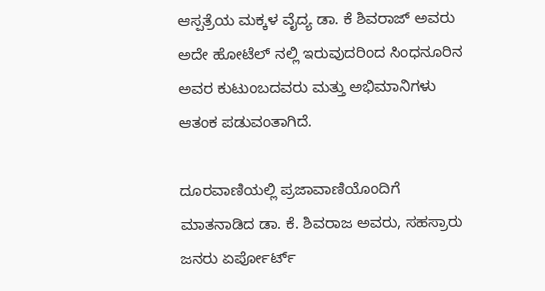ಆಸ್ಪತ್ರೆಯ ಮಕ್ಕಳ ವೈದ್ಯ ಡಾ. ಕೆ ಶಿವರಾಜ್ ಅವರು ಅದೇ ಹೋಟೆಲ್ ನಲ್ಲಿ ಇರುವುದರಿಂದ ಸಿಂಧನೂರಿನ ಅವರ ಕುಟುಂಬದವರು ಮತ್ತು ಅಭಿಮಾನಿಗಳು ಆತಂಕ ಪಡುವಂತಾಗಿದೆ.

ದೂರವಾಣಿಯಲ್ಲಿ ಪ್ರಜಾವಾಣಿಯೊಂದಿಗೆ ಮಾತನಾಡಿದ ಡಾ. ಕೆ. ಶಿವರಾಜ ಅವರು, ಸಹಸ್ರಾರು ಜನರು ಏರ್ಪೋರ್ಟ್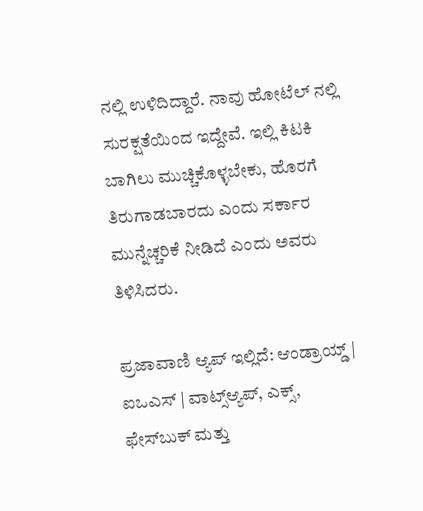ನಲ್ಲಿ ಉಳಿದಿದ್ದಾರೆ. ನಾವು ಹೋಟೆಲ್ ನಲ್ಲಿ ಸುರಕ್ಷತೆಯಿಂದ ಇದ್ದೇವೆ. ಇಲ್ಲಿ ಕಿಟಕಿ ಬಾಗಿಲು ಮುಚ್ಚಿಕೊಳ್ಳಬೇಕು, ಹೊರಗೆ ತಿರುಗಾಡಬಾರದು ಎಂದು ಸರ್ಕಾರ ಮುನ್ನೆಚ್ಚರಿಕೆ ನೀಡಿದೆ ಎಂದು ಅವರು ತಿಳಿಸಿದರು.

ಪ್ರಜಾವಾಣಿ ಆ್ಯಪ್ ಇಲ್ಲಿದೆ: ಆಂಡ್ರಾಯ್ಡ್ | ಐಒಎಸ್ | ವಾಟ್ಸ್ಆ್ಯಪ್, ಎಕ್ಸ್, ಫೇಸ್‌ಬುಕ್ ಮತ್ತು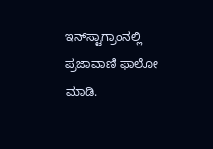ಇನ್‌ಸ್ಟಾಗ್ರಾಂನಲ್ಲಿ ಪ್ರಜಾವಾಣಿ ಫಾಲೋ ಮಾಡಿ.